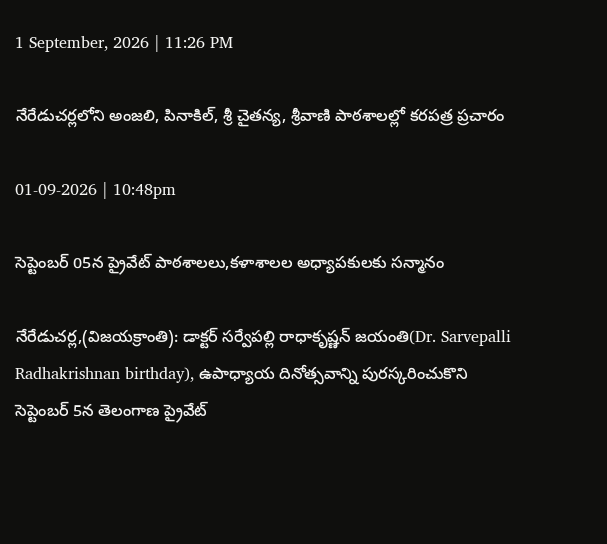1 September, 2026 | 11:26 PM

నేరేడుచర్లలోని అంజలి, పినాకిల్, శ్రీ చైతన్య, శ్రీవాణి పాఠశాలల్లో కరపత్ర ప్రచారం

01-09-2026 | 10:48pm

సెప్టెంబర్ 05న ప్రైవేట్ పాఠశాలలు,కళాశాలల అధ్యాపకులకు సన్మానం

నేరేడుచర్ల,(విజయక్రాంతి): డాక్టర్ సర్వేపల్లి రాధాకృష్ణన్ జయంతి(Dr. Sarvepalli Radhakrishnan birthday), ఉపాధ్యాయ దినోత్సవాన్ని పురస్కరించుకొని సెప్టెంబర్ 5న తెలంగాణ ప్రైవేట్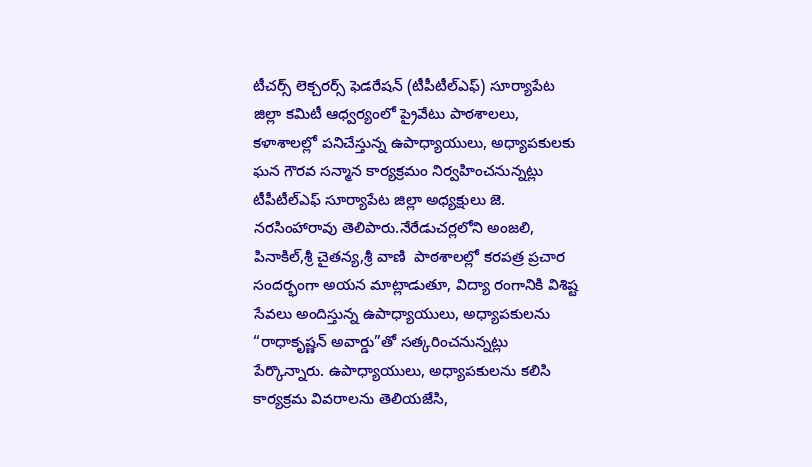టీచర్స్ లెక్చరర్స్ ఫెడరేషన్ (టీపీటీల్ఎఫ్) సూర్యాపేట జిల్లా కమిటీ ఆధ్వర్యంలో ప్రైవేటు పాఠశాలలు, కళాశాలల్లో పనిచేస్తున్న ఉపాధ్యాయులు, అధ్యాపకులకు ఘన గౌరవ సన్మాన కార్యక్రమం నిర్వహించనున్నట్లు టీపీటీల్ఎఫ్ సూర్యాపేట జిల్లా అధ్యక్షులు జె. నరసింహారావు తెలిపారు.నేరేడుచర్లలోని అంజలి, పినాకిల్,శ్రీ చైతన్య,శ్రీ వాణి  పాఠశాలల్లో కరపత్ర ప్రచార సందర్భంగా అయన మాట్లాడుతూ, విద్యా రంగానికి విశిష్ట సేవలు అందిస్తున్న ఉపాధ్యాయులు, అధ్యాపకులను “రాధాకృష్ణన్ అవార్డు”తో సత్కరించనున్నట్లు పేర్కొన్నారు. ఉపాధ్యాయులు, అధ్యాపకులను కలిసి కార్యక్రమ వివరాలను తెలియజేసి,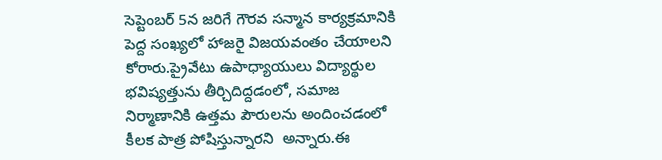సెప్టెంబర్ 5న జరిగే గౌరవ సన్మాన కార్యక్రమానికి పెద్ద సంఖ్యలో హాజరై విజయవంతం చేయాలని కోరారు.ప్రైవేటు ఉపాధ్యాయులు విద్యార్థుల భవిష్యత్తును తీర్చిదిద్దడంలో, సమాజ నిర్మాణానికి ఉత్తమ పౌరులను అందించడంలో కీలక పాత్ర పోషిస్తున్నారని  అన్నారు.ఈ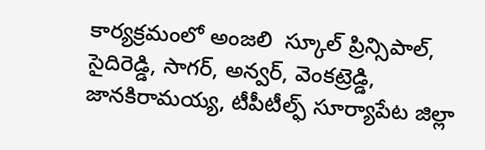కార్యక్రమంలో అంజలి  స్కూల్ ప్రిన్సిపాల్,  సైదిరెడ్డి, సాగర్, అన్వర్, వెంకట్రెడ్డి, జానకిరామయ్య, టీపీటీల్ఫ్ సూర్యాపేట జిల్లా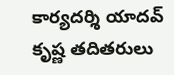కార్యదర్శి యాదవ్ కృష్ణ తదితరులు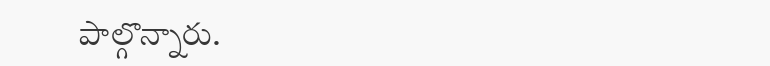పాల్గొన్నారు.